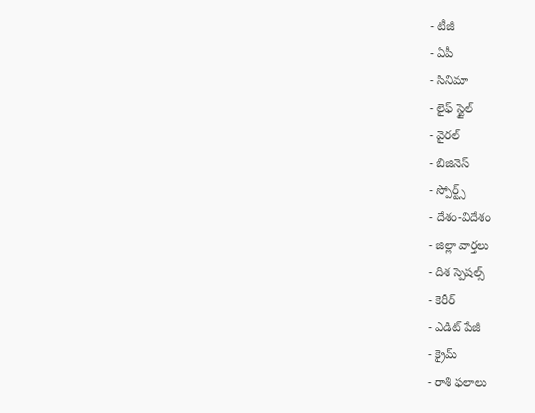- టీజీ
- ఏపీ
- సినిమా
- లైఫ్ స్టైల్
- వైరల్
- బిజినెస్
- స్పోర్ట్స్
- దేశం-విదేశం
- జిల్లా వార్తలు
- దిశ స్పెషల్స్
- కెరీర్
- ఎడిట్ పేజీ
- క్రైమ్
- రాశి ఫలాలు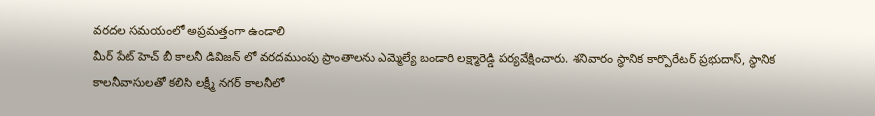వరదల సమయంలో అప్రమత్తంగా ఉండాలి
మీర్ పేట్ హెచ్ బీ కాలనీ డివిజన్ లో వరదముంపు ప్రాంతాలను ఎమ్మెల్యే బండారి లక్ష్మారెడ్డి పర్యవేక్షించారు. శనివారం స్థానిక కార్పొరేటర్ ప్రభుదాస్, స్థానిక కాలనీవాసులతో కలిసి లక్ష్మీ నగర్ కాలనీలో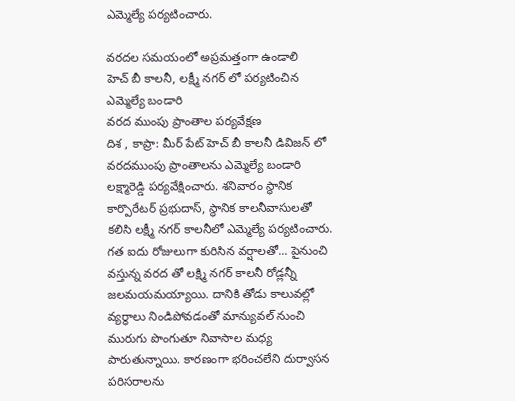ఎమ్మెల్యే పర్యటించారు.

వరదల సమయంలో అప్రమత్తంగా ఉండాలి
హెచ్ బీ కాలనీ, లక్ష్మీ నగర్ లో పర్యటించిన ఎమ్మెల్యే బండారి
వరద ముంపు ప్రాంతాల పర్యవేక్షణ
దిశ , కాప్రా: మీర్ పేట్ హెచ్ బీ కాలనీ డివిజన్ లో వరదముంపు ప్రాంతాలను ఎమ్మెల్యే బండారి లక్ష్మారెడ్డి పర్యవేక్షించారు. శనివారం స్థానిక కార్పొరేటర్ ప్రభుదాస్, స్థానిక కాలనీవాసులతో కలిసి లక్ష్మీ నగర్ కాలనీలో ఎమ్మెల్యే పర్యటించారు. గత ఐదు రోజులుగా కురిసిన వర్షాలతో... పైనుంచి వస్తున్న వరద తో లక్ష్మి నగర్ కాలనీ రోడ్లన్నీ జలమయమయ్యాయి. దానికి తోడు కాలువల్లో వ్యర్ధాలు నిండిపోవడంతో మాన్యువల్ నుంచి మురుగు పొంగుతూ నివాసాల మధ్య పారుతున్నాయి. కారణంగా భరించలేని దుర్వాసన పరిసరాలను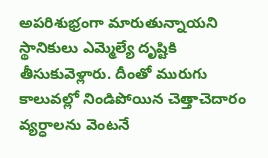అపరిశుభ్రంగా మారుతున్నాయని స్థానికులు ఎమ్మెల్యే దృష్టికి తీసుకువెళ్లారు. దీంతో మురుగు కాలువల్లో నిండిపోయిన చెత్తాచెదారం వ్యర్ధాలను వెంటనే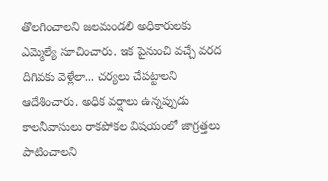తొలగించాలని జలమండలి అధికారులకు ఎమ్మెల్యే సూచించారు. ఇక పైనుంచి వచ్చే వరద దిగివకు వెళ్లేలా... చర్యలు చేపట్టాలని ఆదేశించారు. అధిక వర్షాలు ఉన్నప్పుడు కాలనీవాసులు రాకపోకల విషయంలో జాగ్రత్తలు పాటించాలని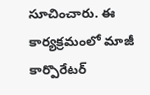సూచించారు. ఈ కార్యక్రమంలో మాజీ కార్పొరేటర్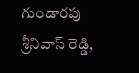గుండారపు శ్రీనివాస్ రెడ్డి,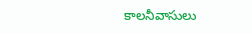కాలనీవాసులు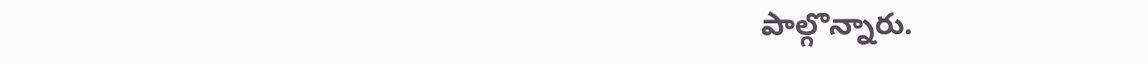పాల్గొన్నారు.